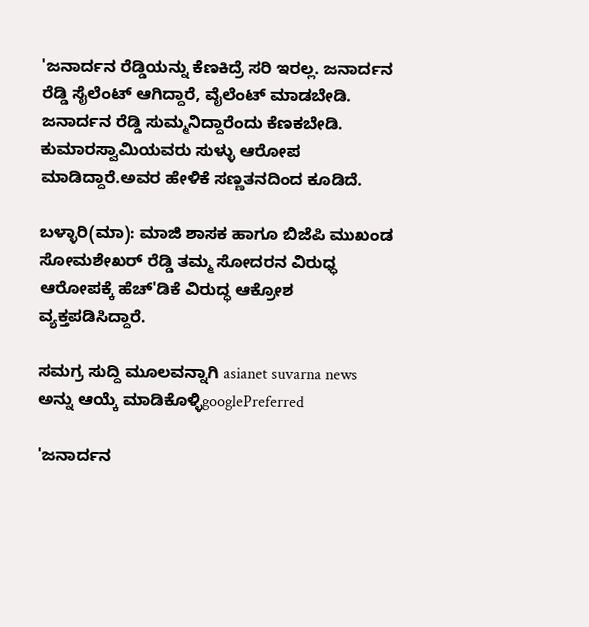'ಜನಾರ್ದನ ರೆಡ್ಡಿಯನ್ನು ಕೆಣಕಿದ್ರೆ ಸರಿ ಇರಲ್ಲ. ಜನಾರ್ದನ ರೆಡ್ಡಿ ಸೈಲೆಂಟ್ ಆಗಿದ್ದಾರೆ, ವೈಲೆಂಟ್ ಮಾಡಬೇಡಿ. ಜನಾರ್ದನ ರೆಡ್ಡಿ ಸುಮ್ಮನಿದ್ದಾರೆಂದು ಕೆಣಕಬೇಡಿ.  ಕುಮಾರಸ್ವಾಮಿಯವರು ಸುಳ್ಳು ಆರೋಪ ಮಾಡಿದ್ದಾರೆ.ಅವರ ಹೇಳಿಕೆ ಸಣ್ಣತನದಿಂದ ಕೂಡಿದೆ.

ಬಳ್ಳಾರಿ(ಮಾ): ಮಾಜಿ ಶಾಸಕ ಹಾಗೂ ಬಿಜೆಪಿ ಮುಖಂಡ ಸೋಮಶೇಖರ್ ರೆಡ್ಡಿ ತಮ್ಮ ಸೋದರನ ವಿರುಧ್ಧ ಆರೋಪಕ್ಕೆ ಹೆಚ್'ಡಿಕೆ ವಿರುದ್ಧ ಆಕ್ರೋಶ ವ್ಯಕ್ತಪಡಿಸಿದ್ದಾರೆ.

ಸಮಗ್ರ ಸುದ್ದಿ ಮೂಲವನ್ನಾಗಿ asianet suvarna news ಅನ್ನು ಆಯ್ಕೆ ಮಾಡಿಕೊಳ್ಳಿgooglePreferred

'ಜನಾರ್ದನ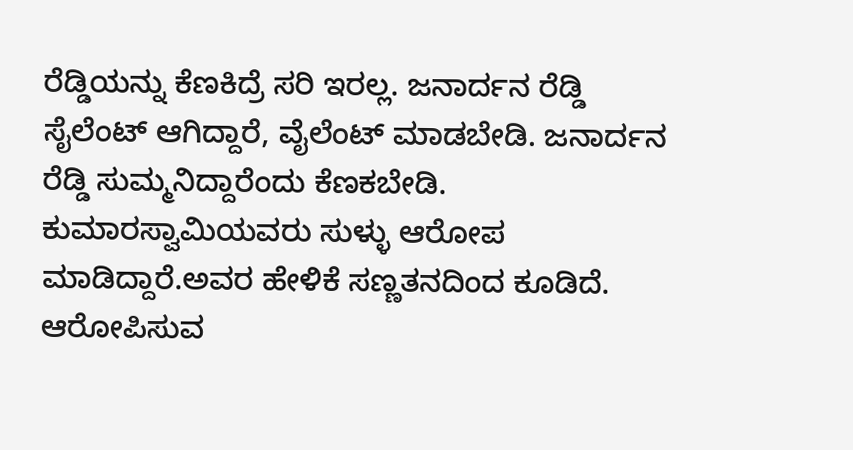ರೆಡ್ಡಿಯನ್ನು ಕೆಣಕಿದ್ರೆ ಸರಿ ಇರಲ್ಲ. ಜನಾರ್ದನ ರೆಡ್ಡಿ ಸೈಲೆಂಟ್ ಆಗಿದ್ದಾರೆ, ವೈಲೆಂಟ್ ಮಾಡಬೇಡಿ. ಜನಾರ್ದನ ರೆಡ್ಡಿ ಸುಮ್ಮನಿದ್ದಾರೆಂದು ಕೆಣಕಬೇಡಿ. ಕುಮಾರಸ್ವಾಮಿಯವರು ಸುಳ್ಳು ಆರೋಪ ಮಾಡಿದ್ದಾರೆ.ಅವರ ಹೇಳಿಕೆ ಸಣ್ಣತನದಿಂದ ಕೂಡಿದೆ. ಆರೋಪಿಸುವ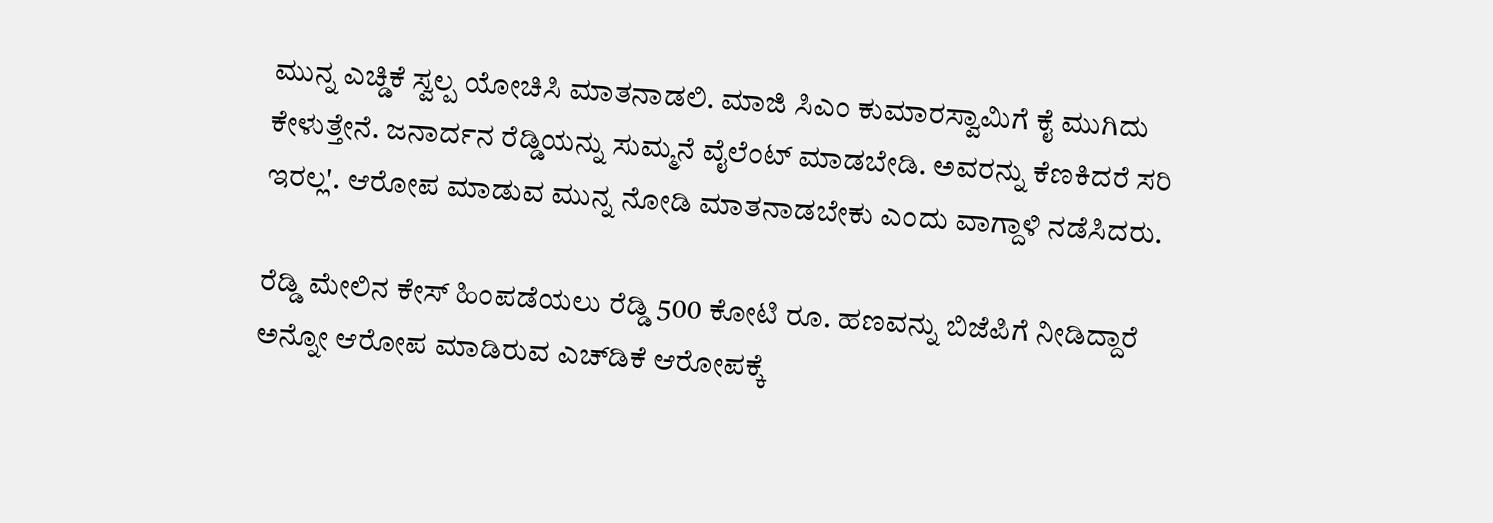ಮುನ್ನ ಎಚ್ಡಿಕೆ ಸ್ವಲ್ಪ ಯೋಚಿಸಿ ಮಾತನಾಡಲಿ. ಮಾಜಿ ಸಿಎಂ ಕುಮಾರಸ್ವಾಮಿಗೆ ಕೈ ಮುಗಿದು ಕೇಳುತ್ತೇನೆ. ಜನಾರ್ದನ ರೆಡ್ಡಿಯನ್ನು ಸುಮ್ಮನೆ ವೈಲೆಂಟ್ ಮಾಡಬೇಡಿ. ಅವರನ್ನು ಕೆಣಕಿದರೆ ಸರಿ ಇರಲ್ಲ'. ಆರೋಪ ಮಾಡುವ ಮುನ್ನ ನೋಡಿ ಮಾತನಾಡಬೇಕು ಎಂದು ವಾಗ್ದಾಳಿ ನಡೆಸಿದರು.

ರೆಡ್ಡಿ ಮೇಲಿನ ಕೇಸ್ ಹಿಂಪಡೆಯಲು ರೆಡ್ಡಿ 500 ಕೋಟಿ ರೂ. ಹಣವನ್ನು ಬಿಜೆಪಿಗೆ ನೀಡಿದ್ದಾರೆ ಅನ್ನೋ ಆರೋಪ ಮಾಡಿರುವ ಎಚ್‌ಡಿಕೆ ಆರೋಪಕ್ಕೆ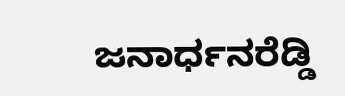ಜನಾರ್ಧನರೆಡ್ಡಿ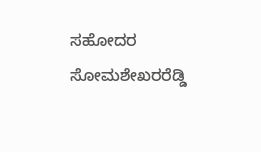ಸಹೋದರ ಸೋಮಶೇಖರರೆಡ್ಡಿ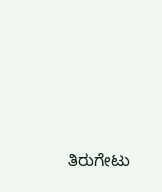ತಿರುಗೇಟು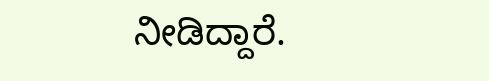ನೀಡಿದ್ದಾರೆ.